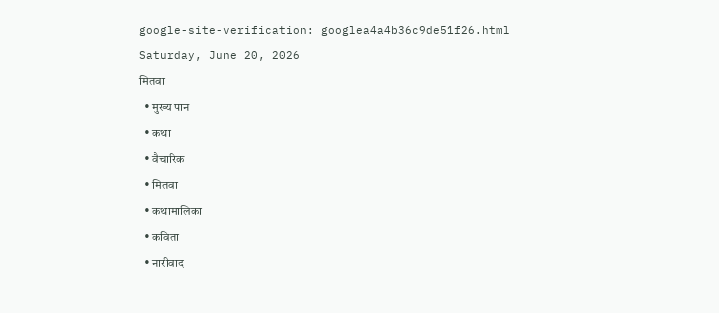google-site-verification: googlea4a4b36c9de51f26.html
Saturday, June 20, 2026
मितवा
  • मुख्य पान
  • कथा
  • वैचारिक
  • मितवा
  • कथामालिका
  • कविता
  • नारीवाद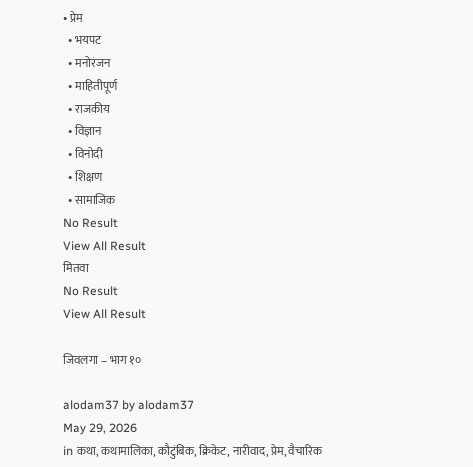• प्रेम
  • भयपट
  • मनोरंजन
  • माहितीपूर्ण
  • राजकीय
  • विज्ञान
  • विनोदी
  • शिक्षण
  • सामाजिक
No Result
View All Result
मितवा
No Result
View All Result

जिवलगा – भाग १०

alodam37 by alodam37
May 29, 2026
in कथा, कथामालिका, कौटुंबिक, क्रिकेट, नारीवाद, प्रेम, वैचारिक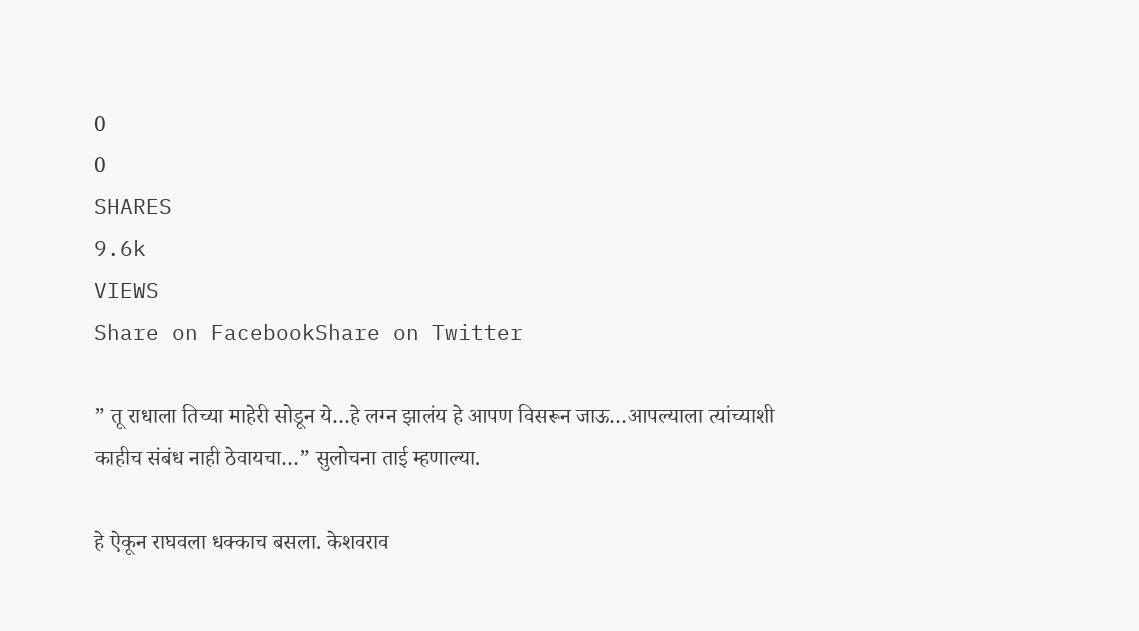0
0
SHARES
9.6k
VIEWS
Share on FacebookShare on Twitter

” तू राधाला तिच्या माहेरी सोडून ये…हे लग्न झालंय हे आपण विसरून जाऊ…आपल्याला त्यांच्याशी काहीच संबंध नाही ठेवायचा…” सुलोचना ताई म्हणाल्या.

हे ऐकून राघवला धक्काच बसला. केशवराव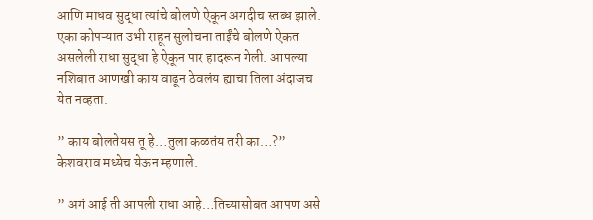आणि माधव सुद्धा त्यांचे बोलणे ऐकून अगदीच स्तब्ध झाले. एका कोपऱ्यात उभी राहून सुलोचना ताईंचे बोलणे ऐकत असलेली राधा सुद्धा हे ऐकून पार हादरून गेली. आपल्या नशिबात आणखी काय वाढून ठेवलंय ह्याचा तिला अंदाजच येत नव्हता.

” काय बोलतेयस तू हे…तुला कळतंय तरी का…?” केशवराव मध्येच येऊन म्हणाले.

” अगं आई ती आपली राधा आहे…तिच्यासोबत आपण असे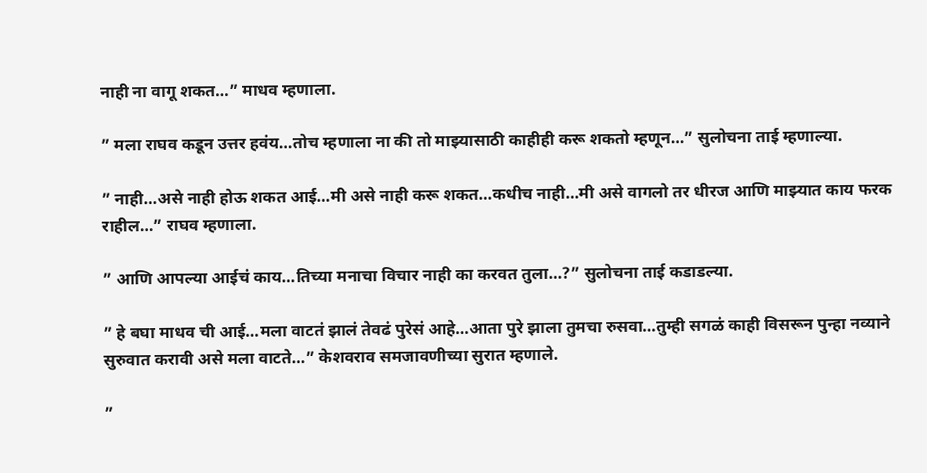नाही ना वागू शकत…” माधव म्हणाला.

” मला राघव कडून उत्तर हवंय…तोच म्हणाला ना की तो माझ्यासाठी काहीही करू शकतो म्हणून…” सुलोचना ताई म्हणाल्या.

” नाही…असे नाही होऊ शकत आई…मी असे नाही करू शकत…कधीच नाही…मी असे वागलो तर धीरज आणि माझ्यात काय फरक राहील…” राघव म्हणाला.

” आणि आपल्या आईचं काय…तिच्या मनाचा विचार नाही का करवत तुला…?” सुलोचना ताई कडाडल्या.

” हे बघा माधव ची आई…मला वाटतं झालं तेवढं पुरेसं आहे…आता पुरे झाला तुमचा रुसवा…तुम्ही सगळं काही विसरून पुन्हा नव्याने सुरुवात करावी असे मला वाटते…” केशवराव समजावणीच्या सुरात म्हणाले.

”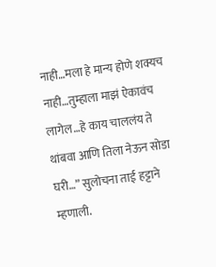नाही…मला हे मान्य होणे शक्यच नाही…तुम्हाला माझं ऐकावंच लागेल…हे काय चाललंय ते थांबवा आणि तिला नेऊन सोडा घरी…” सुलोचना ताई हट्टाने म्हणाली.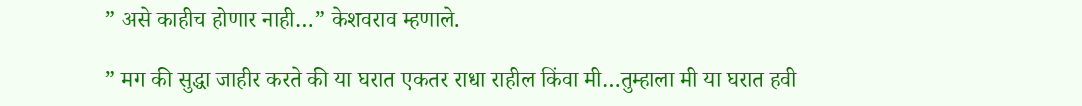” असे काहीच होणार नाही…” केशवराव म्हणाले.

” मग की सुद्धा जाहीर करते की या घरात एकतर राधा राहील किंवा मी…तुम्हाला मी या घरात हवी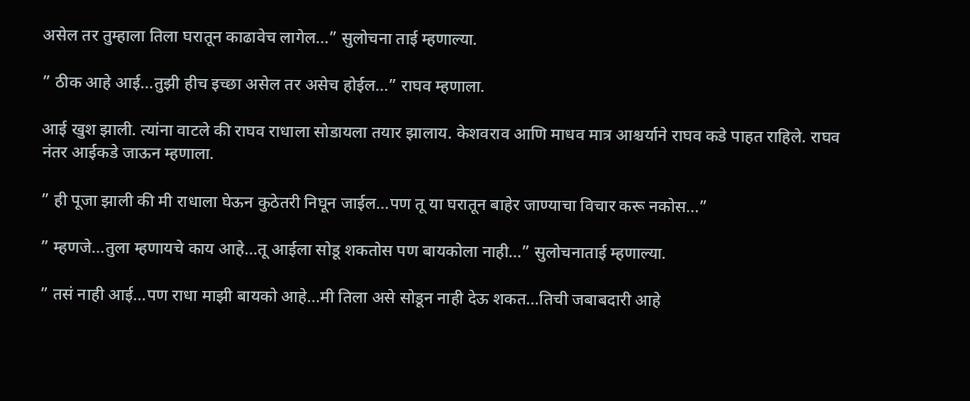असेल तर तुम्हाला तिला घरातून काढावेच लागेल…” सुलोचना ताई म्हणाल्या.

” ठीक आहे आई…तुझी हीच इच्छा असेल तर असेच होईल…” राघव म्हणाला.

आई खुश झाली. त्यांना वाटले की राघव राधाला सोडायला तयार झालाय. केशवराव आणि माधव मात्र आश्चर्याने राघव कडे पाहत राहिले. राघव नंतर आईकडे जाऊन म्हणाला.

” ही पूजा झाली की मी राधाला घेऊन कुठेतरी निघून जाईल…पण तू या घरातून बाहेर जाण्याचा विचार करू नकोस…”

” म्हणजे…तुला म्हणायचे काय आहे…तू आईला सोडू शकतोस पण बायकोला नाही…” सुलोचनाताई म्हणाल्या.

” तसं नाही आई…पण राधा माझी बायको आहे…मी तिला असे सोडून नाही देऊ शकत…तिची जबाबदारी आहे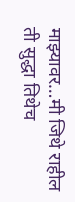माझ्यावर…मी जिथे राहील ती सुद्धा तिथेच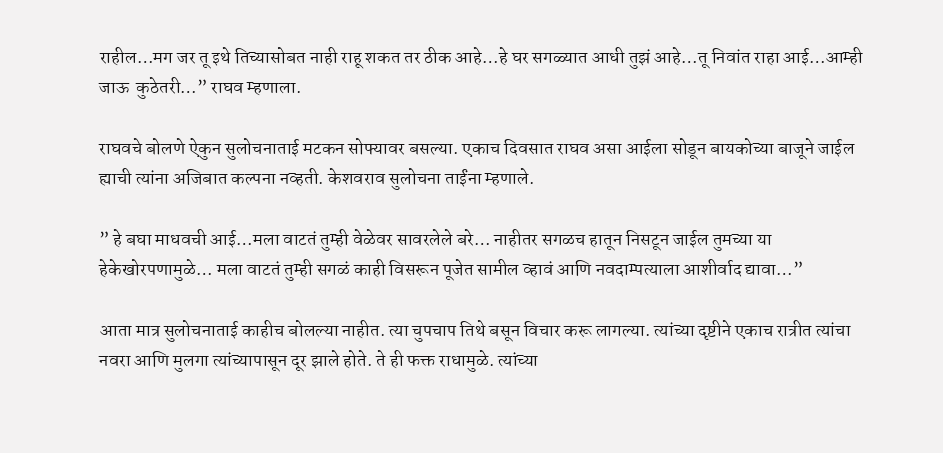राहील…मग जर तू इथे तिच्यासोबत नाही राहू शकत तर ठीक आहे…हे घर सगळ्यात आधी तुझं आहे…तू निवांत राहा आई…आम्ही जाऊ  कुठेतरी…” राघव म्हणाला.

राघवचे बोलणे ऐकुन सुलोचनाताई मटकन सोफ्यावर बसल्या. एकाच दिवसात राघव असा आईला सोडून बायकोच्या बाजूने जाईल ह्याची त्यांना अजिबात कल्पना नव्हती. केशवराव सुलोचना ताईंना म्हणाले.

” हे बघा माधवची आई…मला वाटतं तुम्ही वेळेवर सावरलेले बरे… नाहीतर सगळच हातून निसटून जाईल तुमच्या या हेकेखोरपणामुळे… मला वाटतं तुम्ही सगळं काही विसरून पूजेत सामील व्हावं आणि नवदाम्पत्याला आशीर्वाद द्यावा…”

आता मात्र सुलोचनाताई काहीच बोलल्या नाहीत. त्या चुपचाप तिथे बसून विचार करू लागल्या. त्यांच्या दृष्टीने एकाच रात्रीत त्यांचा नवरा आणि मुलगा त्यांच्यापासून दूर झाले होते. ते ही फक्त राधामुळे. त्यांच्या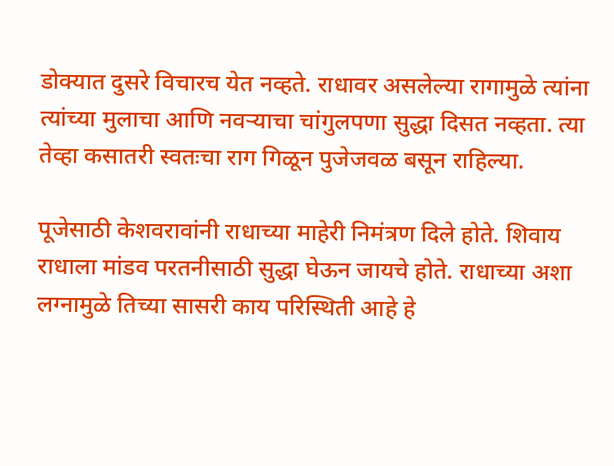डोक्यात दुसरे विचारच येत नव्हते. राधावर असलेल्या रागामुळे त्यांना त्यांच्या मुलाचा आणि नवऱ्याचा चांगुलपणा सुद्धा दिसत नव्हता. त्या तेव्हा कसातरी स्वतःचा राग गिळून पुजेजवळ बसून राहिल्या.

पूजेसाठी केशवरावांनी राधाच्या माहेरी निमंत्रण दिले होते. शिवाय राधाला मांडव परतनीसाठी सुद्धा घेऊन जायचे होते. राधाच्या अशा लग्नामुळे तिच्या सासरी काय परिस्थिती आहे हे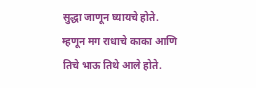सुद्धा जाणून घ्यायचे होते. म्हणून मग राधाचे काका आणि तिचे भाऊ तिथे आले होते.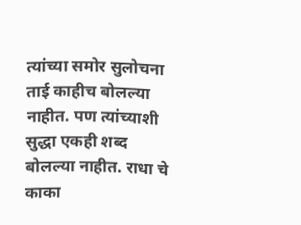त्यांच्या समोर सुलोचना ताई काहीच बोलल्या नाहीत. पण त्यांच्याशी सुद्धा एकही शब्द बोलल्या नाहीत. राधा चे काका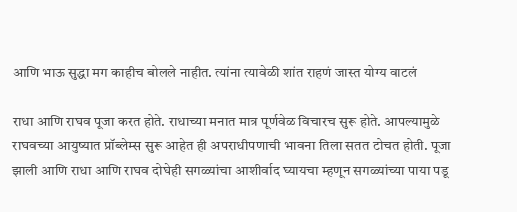आणि भाऊ सुद्धा मग काहीच बोलले नाहीत. त्यांना त्यावेळी शांत राहणं जास्त योग्य वाटलं

राधा आणि राघव पूजा करत होते. राधाच्या मनात मात्र पूर्णवेळ विचारच सुरू होते. आपल्यामुळे राघवच्या आयुष्यात प्रॉब्लेम्स सुरू आहेत ही अपराधीपणाची भावना तिला सतत टोचत होती. पूजा झाली आणि राधा आणि राघव दोघेही सगळ्यांचा आशीर्वाद घ्यायचा म्हणून सगळ्यांच्या पाया पडू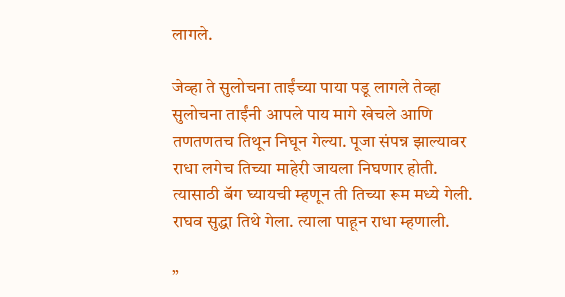लागले.

जेव्हा ते सुलोचना ताईंच्या पाया पडू लागले तेव्हा सुलोचना ताईंनी आपले पाय मागे खेचले आणि तणतणतच तिथून निघून गेल्या. पूजा संपन्न झाल्यावर राधा लगेच तिच्या माहेरी जायला निघणार होती. त्यासाठी बॅग घ्यायची म्हणून ती तिच्या रूम मध्ये गेली. राघव सुद्धा तिथे गेला. त्याला पाहून राधा म्हणाली.

”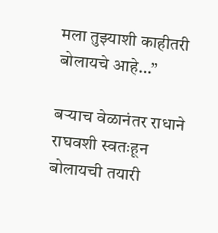मला तुझ्याशी काहीतरी बोलायचे आहे…”

बऱ्याच वेळानंतर राधाने राघवशी स्वतःहून बोलायची तयारी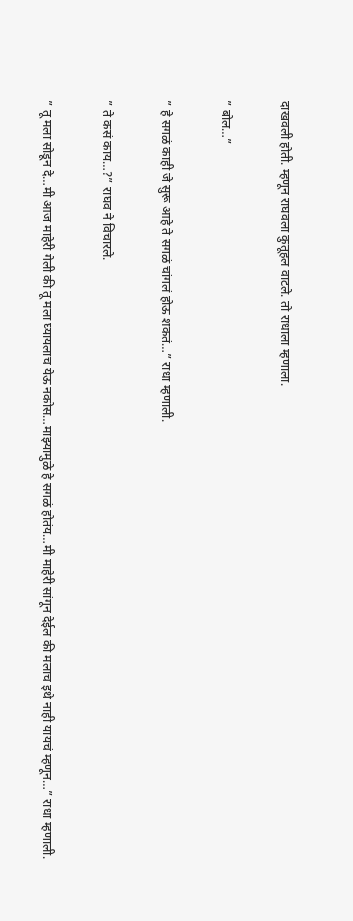दाखवली होती. म्हणून राघवला कुतूहल वाटले. तो राधाला म्हणाला.

” बोल…”

” हे सगळं काही जे सुरू आहे ते सगळं चांगलं होऊ शकतं…” राधा म्हणाली.

” ते कसं काय…?” राघव ने विचारले.

” तू मला सोडून दे…मी आज माहेरी गेली की तू मला घ्यायलाच येऊ नकोस…माझ्यामुळे हे सगळं होतंय…मी माहेरी सांगून देईल की मलाच इथे नाही यायचं म्हणून…” राधा म्हणाली.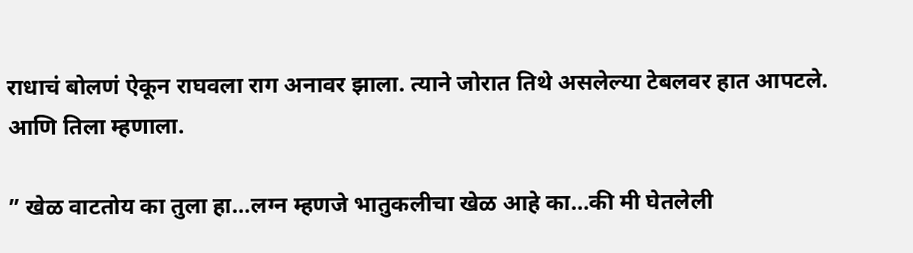राधाचं बोलणं ऐकून राघवला राग अनावर झाला. त्याने जोरात तिथे असलेल्या टेबलवर हात आपटले. आणि तिला म्हणाला.

” खेळ वाटतोय का तुला हा…लग्न म्हणजे भातुकलीचा खेळ आहे का…की मी घेतलेली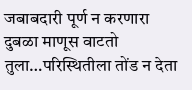जबाबदारी पूर्ण न करणारा दुबळा माणूस वाटतो तुला…परिस्थितीला तोंड न देता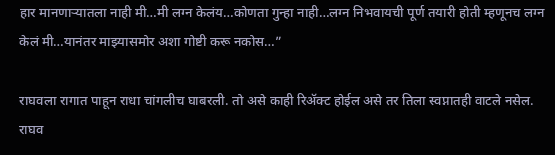हार मानणाऱ्यातला नाही मी…मी लग्न केलंय…कोणता गुन्हा नाही…लग्न निभवायची पूर्ण तयारी होती म्हणूनच लग्न केलं मी…यानंतर माझ्यासमोर अशा गोष्टी करू नकोस…”

राघवला रागात पाहून राधा चांगलीच घाबरली. तो असे काही रिॲक्ट होईल असे तर तिला स्वप्नातही वाटले नसेल. राघव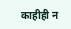काहीही न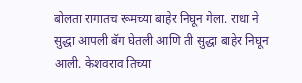बोलता रागातच रूमच्या बाहेर निघून गेला. राधा ने सुद्धा आपली बॅग घेतली आणि ती सुद्धा बाहेर निघून आली. केशवराव तिच्या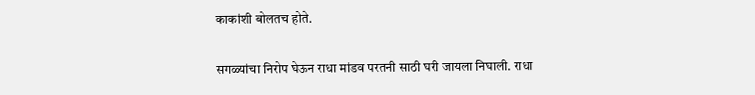काकांशी बोलतच होते.

सगळ्यांचा निरोप घेऊन राधा मांडव परतनी साठी घरी जायला निघाली. राधा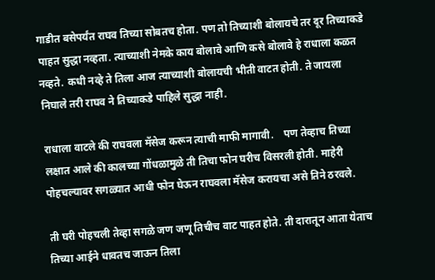गाडीत बसेपर्यंत राघव तिच्या सोबतच होता. पण तो तिच्याशी बोलायचे तर दूर तिच्याकडे पाहत सुद्धा नव्हता. त्याच्याशी नेमके काय बोलावे आणि कसे बोलावे हे राधाला कळत नव्हते. कधी नव्हे ते तिला आज त्याच्याशी बोलायची भीती वाटत होती. ते जायला निघाले तरी राघव ने तिच्याकडे पाहिले सुद्धा नाही.

राधाला वाटले की राघवला मॅसेज करून त्याची माफी मागावी.    पण तेव्हाच तिच्या लक्षात आले की कालच्या गोंधळामुळे ती तिचा फोन घरीच विसरली होती. माहेरी पोहचल्यावर सगळ्यात आधी फोन घेऊन राघवला मॅसेज करायचा असे तिने ठरवले.

ती घरी पोहचली तेव्हा सगळे जण जणू तिचीच वाट पाहत होते. ती दारातून आता येताच तिच्या आईने धावतच जाऊन तिला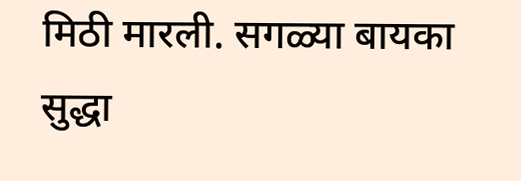मिठी मारली. सगळ्या बायका सुद्धा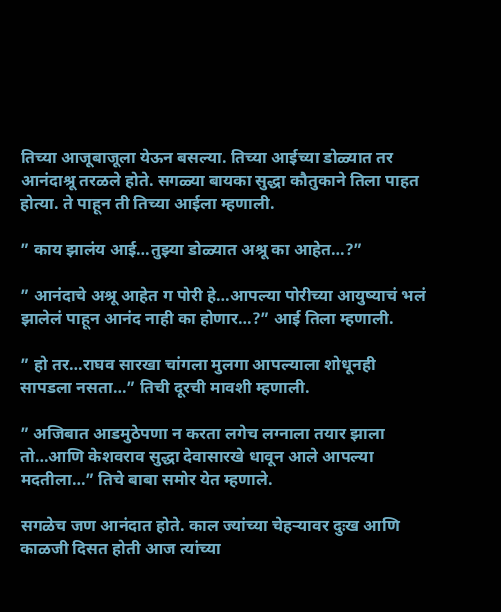तिच्या आजूबाजूला येऊन बसल्या. तिच्या आईच्या डोळ्यात तर आनंदाश्रू तरळले होते. सगळ्या बायका सुद्धा कौतुकाने तिला पाहत होत्या. ते पाहून ती तिच्या आईला म्हणाली.

” काय झालंय आई…तुझ्या डोळ्यात अश्रू का आहेत…?”

” आनंदाचे अश्रू आहेत ग पोरी हे…आपल्या पोरीच्या आयुष्याचं भलं झालेलं पाहून आनंद नाही का होणार…?” आई तिला म्हणाली.

” हो तर…राघव सारखा चांगला मुलगा आपल्याला शोधूनही सापडला नसता…” तिची दूरची मावशी म्हणाली.

” अजिबात आडमुठेपणा न करता लगेच लग्नाला तयार झाला तो…आणि केशवराव सुद्धा देवासारखे धावून आले आपल्या मदतीला…” तिचे बाबा समोर येत म्हणाले.

सगळेच जण आनंदात होते. काल ज्यांच्या चेहऱ्यावर दुःख आणि काळजी दिसत होती आज त्यांच्या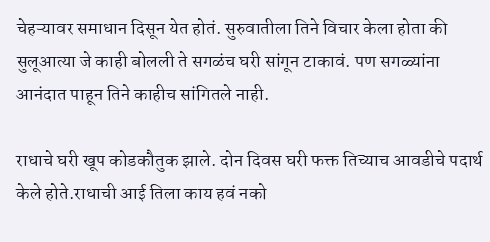चेहऱ्यावर समाधान दिसून येत होतं. सुरुवातीला तिने विचार केला होता की सुलूआत्या जे काही बोलली ते सगळंच घरी सांगून टाकावं. पण सगळ्यांना आनंदात पाहून तिने काहीच सांगितले नाही.

राधाचे घरी खूप कोडकौतुक झाले. दोन दिवस घरी फक्त तिच्याच आवडीचे पदार्थ केले होते.राधाची आई तिला काय हवं नको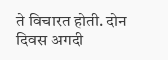ते विचारत होती. दोन दिवस अगदी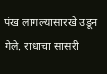पंख लागल्यासारखे उडून गेले. राधाचा सासरी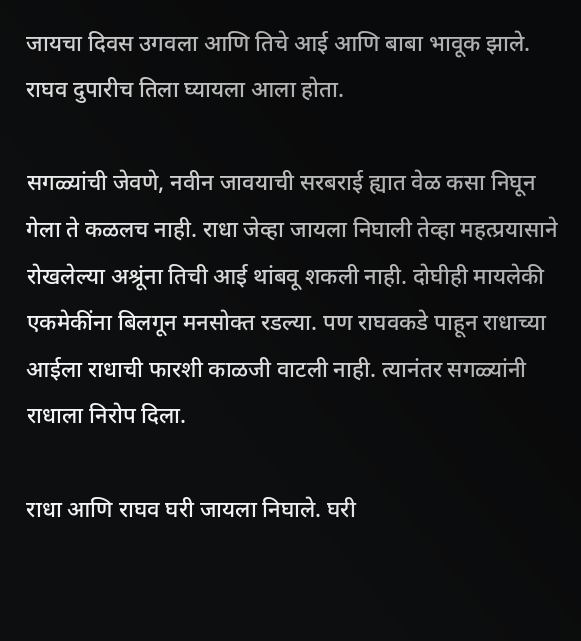जायचा दिवस उगवला आणि तिचे आई आणि बाबा भावूक झाले. राघव दुपारीच तिला घ्यायला आला होता.

सगळ्यांची जेवणे, नवीन जावयाची सरबराई ह्यात वेळ कसा निघून गेला ते कळलच नाही. राधा जेव्हा जायला निघाली तेव्हा महत्प्रयासाने रोखलेल्या अश्रूंना तिची आई थांबवू शकली नाही. दोघीही मायलेकी एकमेकींना बिलगून मनसोक्त रडल्या. पण राघवकडे पाहून राधाच्या आईला राधाची फारशी काळजी वाटली नाही. त्यानंतर सगळ्यांनी राधाला निरोप दिला.

राधा आणि राघव घरी जायला निघाले. घरी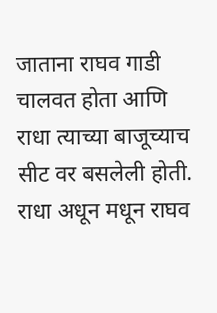जाताना राघव गाडी चालवत होता आणि राधा त्याच्या बाजूच्याच सीट वर बसलेली होती. राधा अधून मधून राघव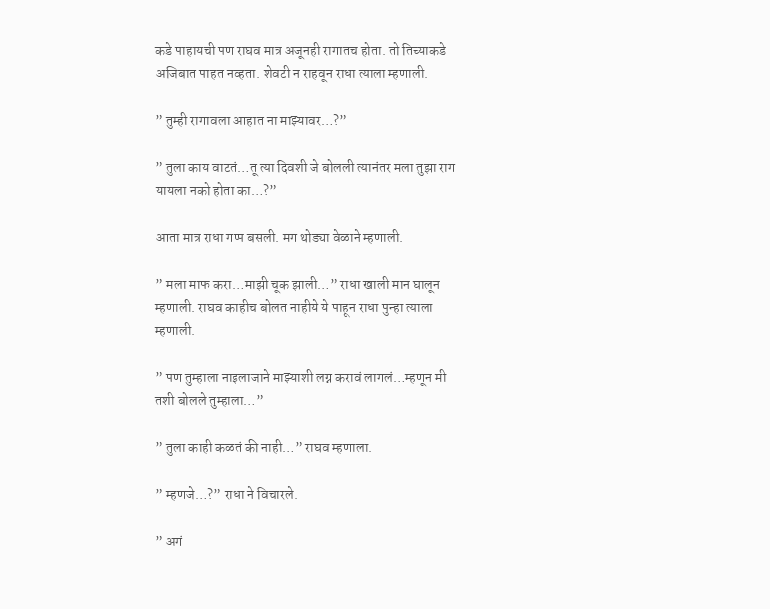कडे पाहायची पण राघव मात्र अजूनही रागातच होता. तो तिच्याकडे अजिबात पाहत नव्हता. शेवटी न राहवून राधा त्याला म्हणाली.

” तुम्ही रागावला आहात ना माझ्यावर…?”

” तुला काय वाटतं…तू त्या दिवशी जे बोलली त्यानंतर मला तुझा राग यायला नको होता का…?”

आता मात्र राधा गप्प बसली. मग थोड्या वेळाने म्हणाली.

” मला माफ करा…माझी चूक झाली…” राधा खाली मान घालून म्हणाली. राघव काहीच बोलत नाहीये ये पाहून राधा पुन्हा त्याला म्हणाली.

” पण तुम्हाला नाइलाजाने माझ्याशी लग्न करावं लागलं…म्हणून मी तशी बोलले तुम्हाला…”

” तुला काही कळतं की नाही…” राघव म्हणाला.

” म्हणजे…?” राधा ने विचारले.

” अगं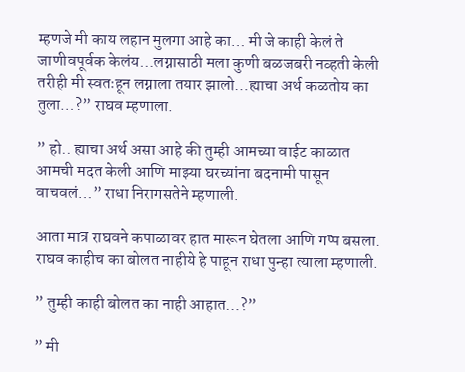म्हणजे मी काय लहान मुलगा आहे का… मी जे काही केलं ते जाणीवपूर्वक केलंय…लग्नासाठी मला कुणी बळजबरी नव्हती केली तरीही मी स्वतःहून लग्नाला तयार झालो…ह्याचा अर्थ कळतोय का तुला…?” राघव म्हणाला.

” हो.. ह्याचा अर्थ असा आहे की तुम्ही आमच्या वाईट काळात आमची मदत केली आणि माझ्या घरच्यांना बदनामी पासून वाचवलं…” राधा निरागसतेने म्हणाली.

आता मात्र राघवने कपाळावर हात मारून घेतला आणि गप्प बसला. राघव काहीच का बोलत नाहीये हे पाहून राधा पुन्हा त्याला म्हणाली.

” तुम्ही काही बोलत का नाही आहात…?”

” मी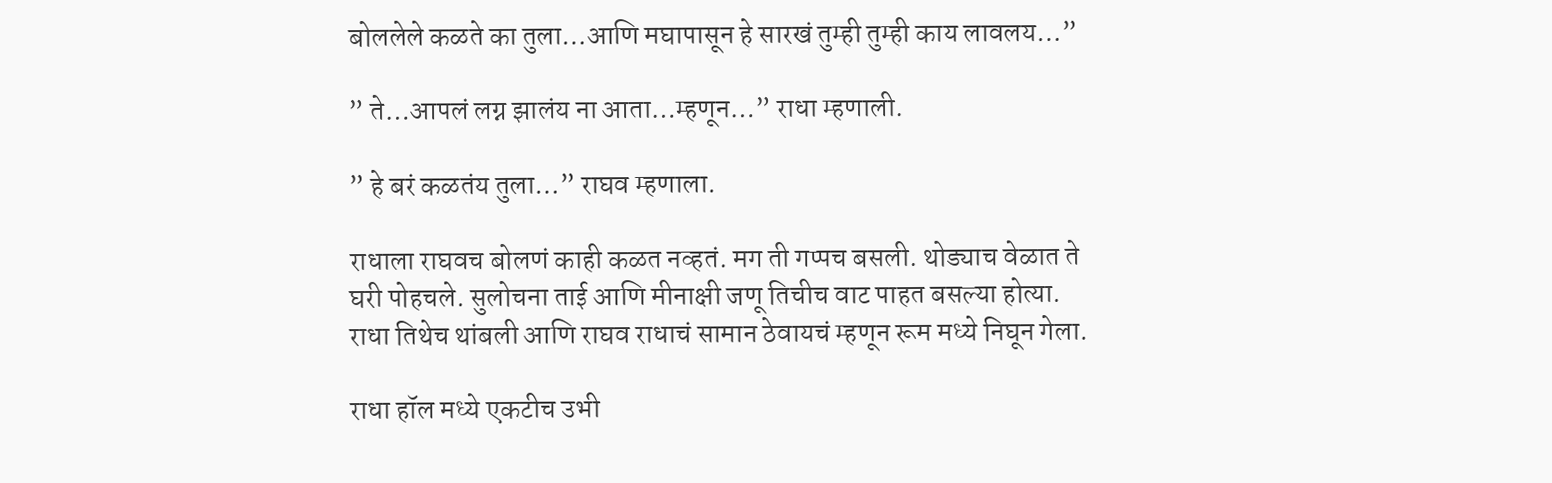बोललेले कळते का तुला…आणि मघापासून हे सारखं तुम्ही तुम्ही काय लावलय…”

” ते…आपलं लग्न झालंय ना आता…म्हणून…” राधा म्हणाली.

” हे बरं कळतंय तुला…” राघव म्हणाला.

राधाला राघवच बोलणं काही कळत नव्हतं. मग ती गप्पच बसली. थोड्याच वेळात ते घरी पोहचले. सुलोचना ताई आणि मीनाक्षी जणू तिचीच वाट पाहत बसल्या होत्या. राधा तिथेच थांबली आणि राघव राधाचं सामान ठेवायचं म्हणून रूम मध्ये निघून गेला.

राधा हॉल मध्ये एकटीच उभी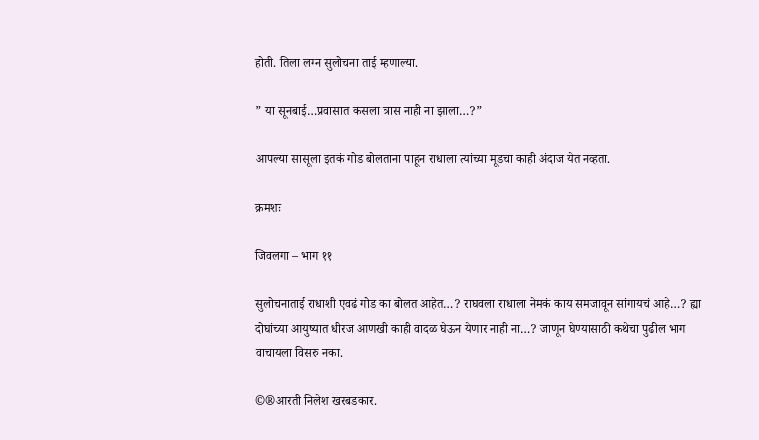होती. तिला लग्न सुलोचना ताई म्हणाल्या.

” या सूनबाई…प्रवासात कसला त्रास नाही ना झाला…?”

आपल्या सासूला इतकं गोड बोलताना पाहून राधाला त्यांच्या मूडचा काही अंदाज येत नव्हता.

क्रमशः

जिवलगा – भाग ११

सुलोचनाताई राधाशी एवढं गोड का बोलत आहेत…? राघवला राधाला नेमकं काय समजावून सांगायचं आहे…? ह्या दोघांच्या आयुष्यात धीरज आणखी काही वादळ घेऊन येणार नाही ना…? जाणून घेण्यासाठी कथेचा पुढील भाग वाचायला विसरु नका.

©®आरती निलेश खरबडकार.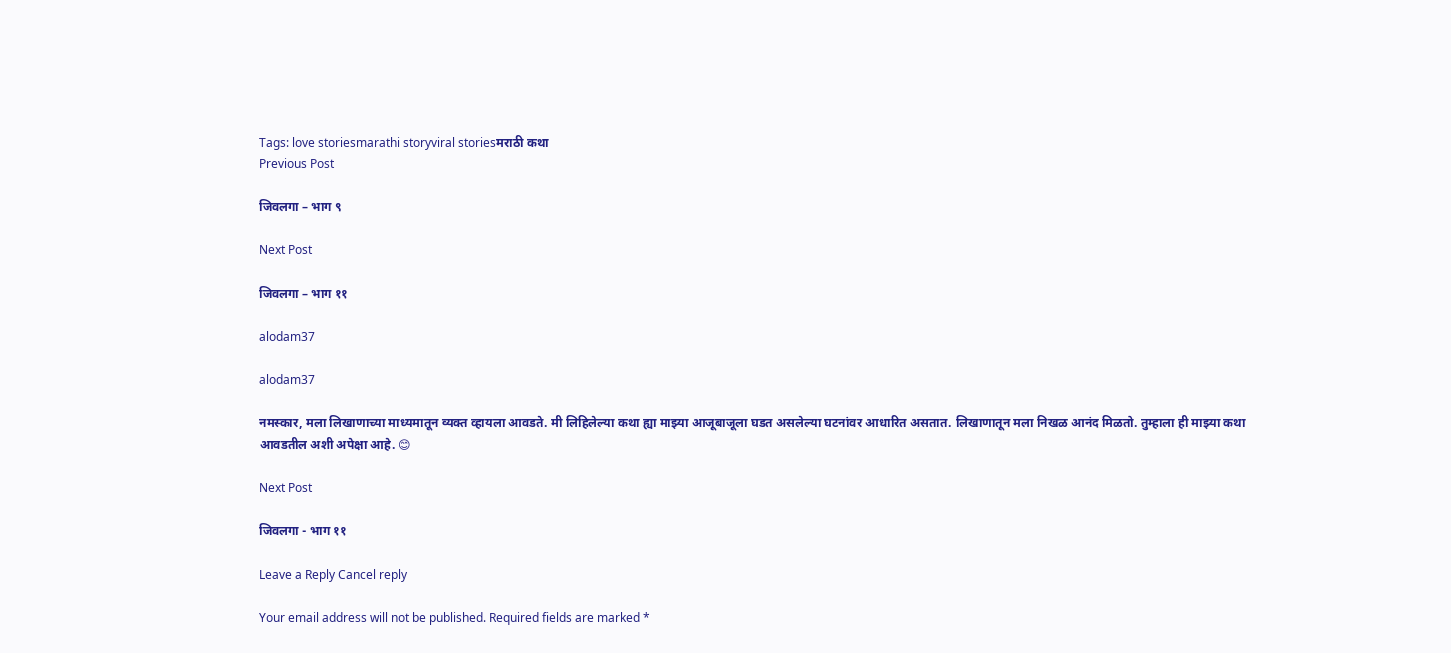Tags: love storiesmarathi storyviral storiesमराठी कथा
Previous Post

जिवलगा – भाग ९

Next Post

जिवलगा – भाग ११

alodam37

alodam37

नमस्कार, मला लिखाणाच्या माध्यमातून व्यक्त व्हायला आवडते. मी लिहिलेल्या कथा ह्या माझ्या आजूबाजूला घडत असलेल्या घटनांवर आधारित असतात. लिखाणातून मला निखळ आनंद मिळतो. तुम्हाला ही माझ्या कथा आवडतील अशी अपेक्षा आहे. 😊

Next Post

जिवलगा - भाग ११

Leave a Reply Cancel reply

Your email address will not be published. Required fields are marked *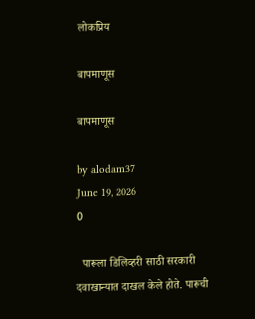लोकप्रिय

बापमाणूस

बापमाणूस

by alodam37
June 19, 2026
0

  पारूला डिलिव्हरी साठी सरकारी दवाखान्यात दाखल केले होते. पारूची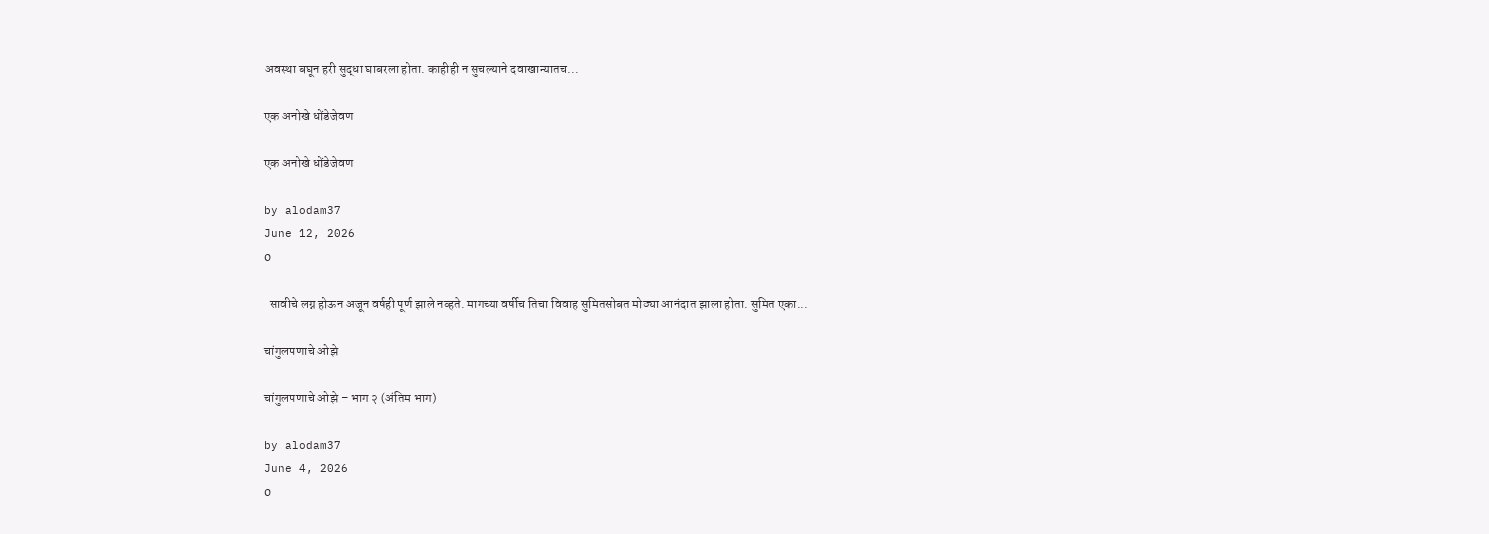अवस्था बघून हरी सुद्धा घाबरला होता. काहीही न सुचल्याने दवाखान्यातच...

एक अनोखे धोंडेजेवण

एक अनोखे धोंडेजेवण

by alodam37
June 12, 2026
0

  सावीचे लग्न होऊन अजून वर्षही पूर्ण झाले नव्हते. मागच्या वर्षीच तिचा विवाह सुमितसोबत मोठ्या आनंदात झाला होता. सुमित एका...

चांगुलपणाचे ओझे

चांगुलपणाचे ओझे – भाग २ (अंतिम भाग)

by alodam37
June 4, 2026
0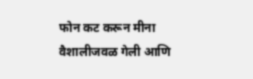फोन कट करून मीना वैशालीजवळ गेली आणि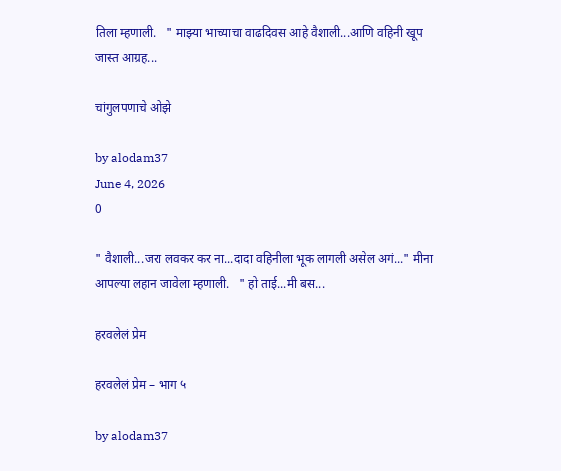तिला म्हणाली.   " माझ्या भाच्याचा वाढदिवस आहे वैशाली...आणि वहिनी खूप जास्त आग्रह...

चांगुलपणाचे ओझे

by alodam37
June 4, 2026
0

" वैशाली...जरा लवकर कर ना...दादा वहिनीला भूक लागली असेल अगं..." मीना आपल्या लहान जावेला म्हणाली.   " हो ताई...मी बस...

हरवलेलं प्रेम

हरवलेलं प्रेम – भाग ५

by alodam37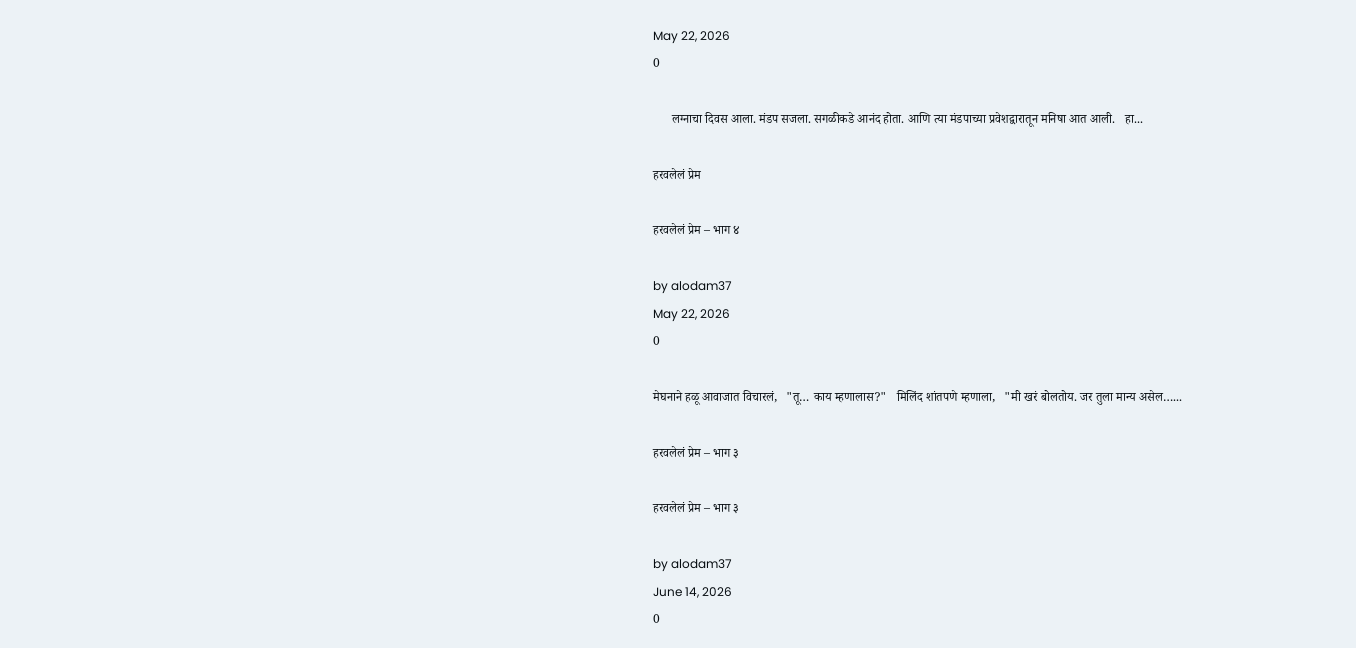May 22, 2026
0

      लग्नाचा दिवस आला. मंडप सजला. सगळीकडे आनंद होता. आणि त्या मंडपाच्या प्रवेशद्वारातून मनिषा आत आली.   हा...

हरवलेलं प्रेम

हरवलेलं प्रेम – भाग ४

by alodam37
May 22, 2026
0

मेघनाने हळू आवाजात विचारलं,   "तू… काय म्हणालास?"   मिलिंद शांतपणे म्हणाला,   "मी खरं बोलतोय. जर तुला मान्य असेल…...

हरवलेलं प्रेम – भाग ३

हरवलेलं प्रेम – भाग ३

by alodam37
June 14, 2026
0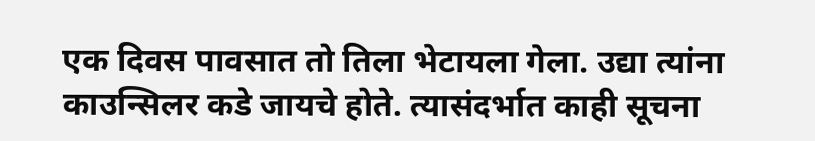एक दिवस पावसात तो तिला भेटायला गेला. उद्या त्यांना काउन्सिलर कडे जायचे होते. त्यासंदर्भात काही सूचना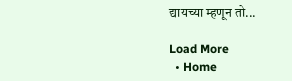द्यायच्या म्हणून तो...

Load More
  • Home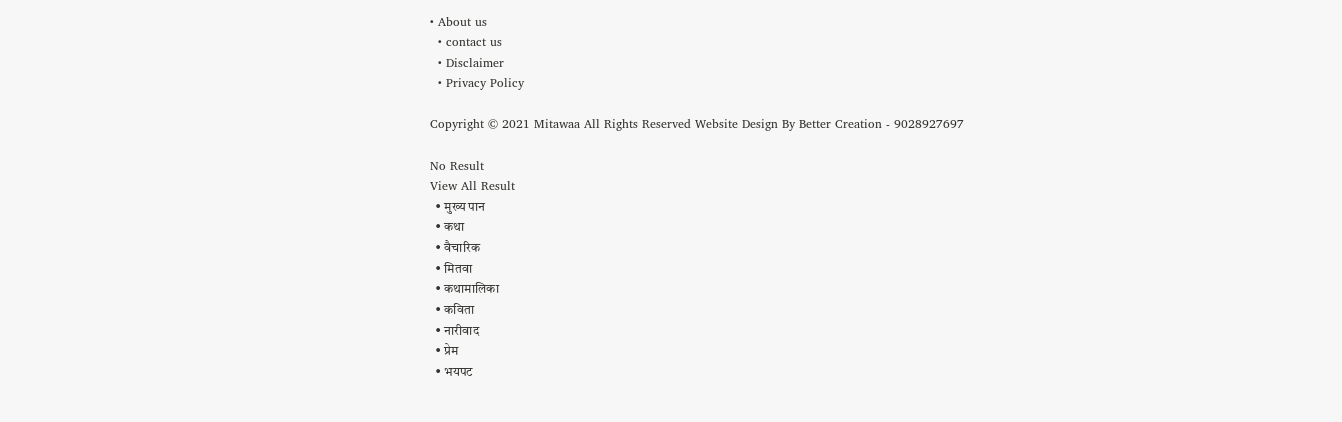• About us
  • contact us
  • Disclaimer
  • Privacy Policy

Copyright © 2021 Mitawaa All Rights Reserved Website Design By Better Creation - 9028927697

No Result
View All Result
  • मुख्य पान
  • कथा
  • वैचारिक
  • मितवा
  • कथामालिका
  • कविता
  • नारीवाद
  • प्रेम
  • भयपट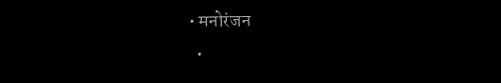• मनोरंजन
  •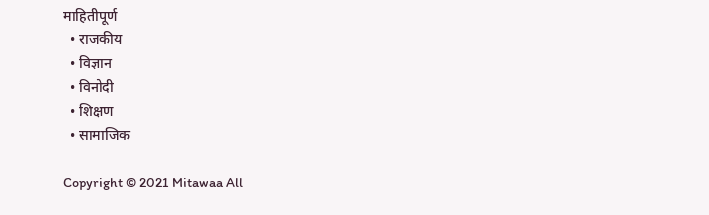माहितीपूर्ण
  • राजकीय
  • विज्ञान
  • विनोदी
  • शिक्षण
  • सामाजिक

Copyright © 2021 Mitawaa All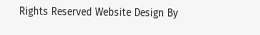Rights Reserved Website Design By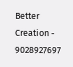Better Creation - 9028927697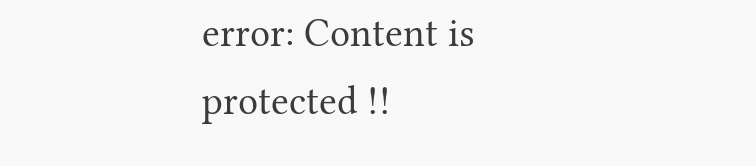error: Content is protected !!